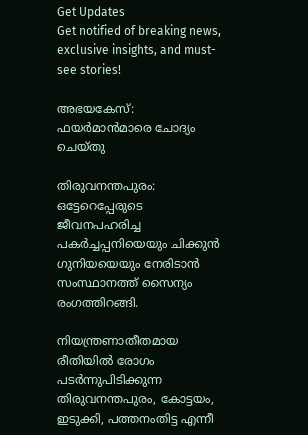Get Updates
Get notified of breaking news, exclusive insights, and must-see stories!

അഭയകേസ്: ഫയര്‍മാന്‍മാരെ ചോദ്യം ചെയ്തു

തിരുവനന്തപുരം: ഒട്ടേറെപ്പേരുടെ ജീവനപഹരിച്ച പകര്‍ച്ചപ്പനിയെയും ചിക്കുന്‍ ഗുനിയയെയും നേരിടാന്‍ സംസ്ഥാനത്ത്‌ സൈന്യം രംഗത്തിറങ്ങി.

നിയന്ത്രണാതീതമായ രീതിയില്‍ രോഗം പടര്‍ന്നുപിടിക്കുന്ന തിരുവനന്തപുരം, കോട്ടയം, ഇടുക്കി, പത്തനംതിട്ട എന്നീ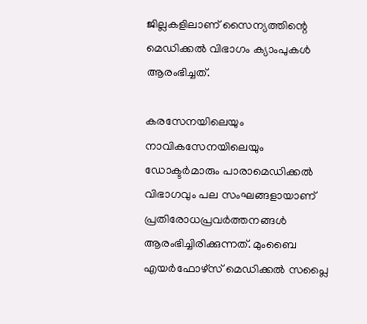ജില്ലകളിലാണ്‌ സൈന്യത്തിന്റെ മെഡിക്കല്‍ വിഭാഗം ക്യാംപുകള്‍ ആരംഭിച്ചത്‌.

കരസേനയിലെയും നാവികസേനയിലെയും ഡോക്ടര്‍മാരും പാരാമെഡിക്കല്‍ വിഭാഗവും പല സംഘങ്ങളായാണ്‌ പ്രതിരോധപ്രവര്‍ത്തനങ്ങള്‍ ആരംഭിച്ചിരിക്കുന്നത്‌. മുംബൈ എയര്‍ഫോഴ്‌സ്‌ മെഡിക്കല്‍ സപ്ലൈ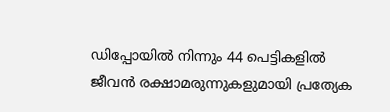ഡിപ്പോയില്‍ നിന്നും 44 പെട്ടികളില്‍ ജീവന്‍ രക്ഷാമരുന്നുകളുമായി പ്രത്യേക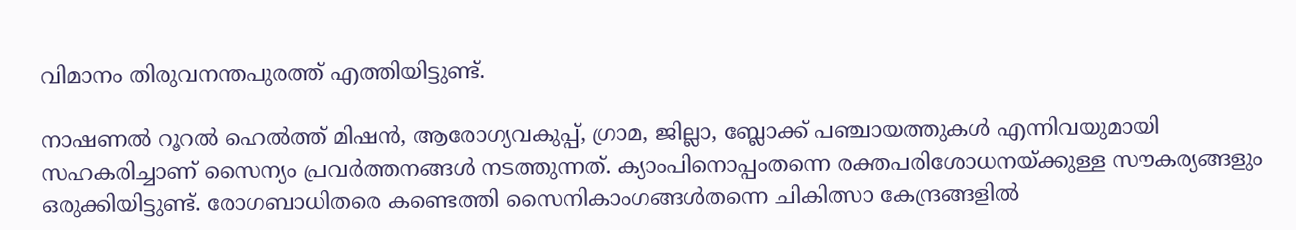വിമാനം തിരുവനന്തപുരത്ത്‌ എത്തിയിട്ടുണ്ട്‌.

നാഷണല്‍ റൂറല്‍ ഹെല്‍ത്ത്‌ മിഷന്‍, ആരോഗ്യവകുപ്പ്‌, ഗ്രാമ, ജില്ലാ, ബ്ലോക്ക്‌ പഞ്ചായത്തുകള്‍ എന്നിവയുമായി സഹകരിച്ചാണ്‌ സൈന്യം പ്രവര്‍ത്തനങ്ങള്‍ നടത്തുന്നത്‌. ക്യാംപിനൊപ്പംതന്നെ രക്തപരിശോധനയ്‌ക്കുള്ള സൗകര്യങ്ങളും ഒരുക്കിയിട്ടുണ്ട്‌. രോഗബാധിതരെ കണ്ടെത്തി സൈനികാംഗങ്ങള്‍തന്നെ ചികിത്സാ കേന്ദ്രങ്ങളില്‍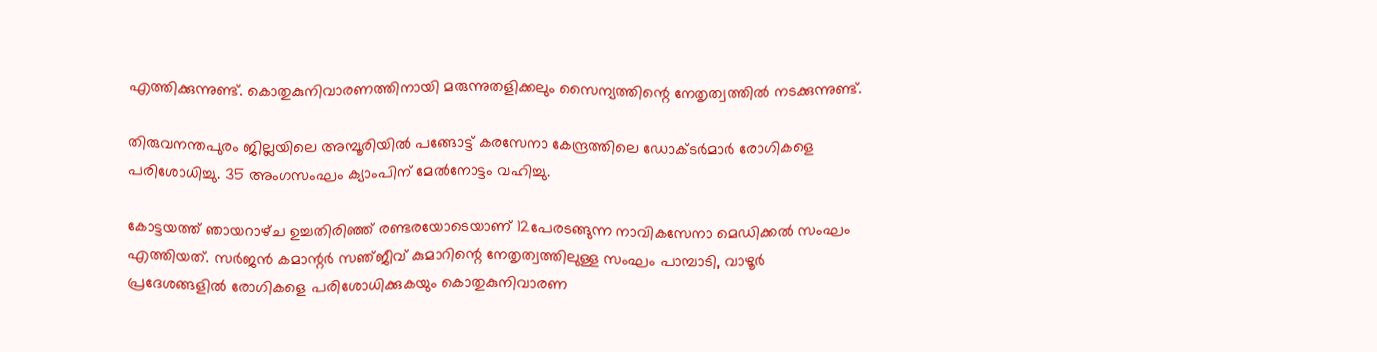എത്തിക്കുന്നുണ്ട്‌. കൊതുകുനിവാരണത്തിനായി മരുന്നുതളിക്കലും സൈന്യത്തിന്റെ നേതൃത്വത്തില്‍ നടക്കുന്നുണ്ട്‌.

തിരുവനന്തപുരം ജില്ലയിലെ അമ്പൂരിയില്‍ പങ്ങോട്ട്‌ കരസേനാ കേന്ദ്രത്തിലെ ഡോക്ടര്‍മാര്‍ രോഗികളെ പരിശോധിച്ചു. 35 അംഗസംഘം ക്യാംപിന്‌ മേല്‍നോട്ടം വഹിച്ചു.

കോട്ടയത്ത്‌ ഞായറാഴ്‌ച ഉച്ചതിരിഞ്ഞ്‌ രണ്ടരയോടെയാണ്‌ 12പേരടങ്ങുന്ന നാവികസേനാ മെഡിക്കല്‍ സംഘം എത്തിയത്‌. സര്‍ജന്‍ കമാന്റര്‍ സഞ്‌ജീവ്‌ കുമാറിന്റെ നേതൃത്വത്തിലുള്ള സംഘം പാമ്പാടി, വാഴൂര്‍ പ്രദേശങ്ങളില്‍ രോഗികളെ പരിശോധിക്കുകയും കൊതുകുനിവാരണ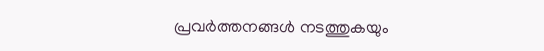പ്രവര്‍ത്തനങ്ങള്‍ നടത്തുകയും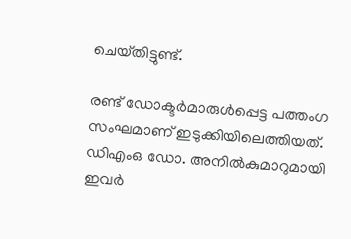ചെയ്‌തിട്ടുണ്ട്‌.

രണ്ട്‌ ഡോക്ടര്‍മാരുള്‍പ്പെട്ട പത്തംഗ സംഘമാണ്‌ ഇടുക്കിയിലെത്തിയത്‌. ഡിഎംഒ ഡോ. അനില്‍കുമാറുമായി ഇവര്‍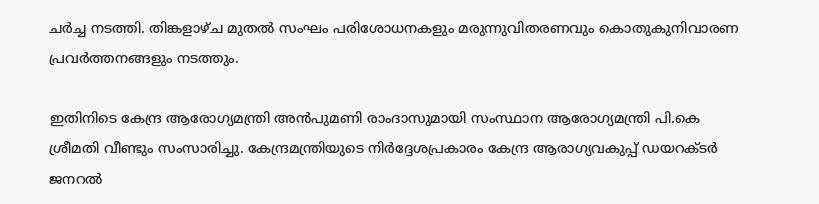ചര്‍ച്ച നടത്തി. തിങ്കളാഴ്‌ച മുതല്‍ സംഘം പരിശോധനകളും മരുന്നുവിതരണവും കൊതുകുനിവാരണ പ്രവര്‍ത്തനങ്ങളും നടത്തും.

ഇതിനിടെ കേന്ദ്ര ആരോഗ്യമന്ത്രി അന്‍പുമണി രാംദാസുമായി സംസ്ഥാന ആരോഗ്യമന്ത്രി പി.കെ ശ്രീമതി വീണ്ടും സംസാരിച്ചു. കേന്ദ്രമന്ത്രിയുടെ നിര്‍ദ്ദേശപ്രകാരം കേന്ദ്ര ആരാഗ്യവകുപ്പ്‌ ഡയറക്ടര്‍ ജനറല്‍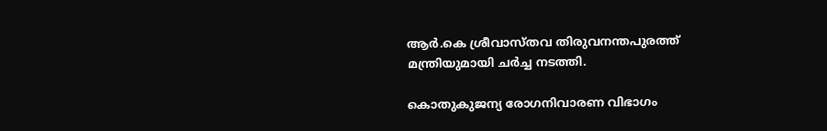ആര്‍.കെ ശ്രീവാസ്‌തവ തിരുവനന്തപുരത്ത്‌ മന്ത്രിയുമായി ചര്‍ച്ച നടത്തി.

കൊതുകുജന്യ രോഗനിവാരണ വിഭാഗം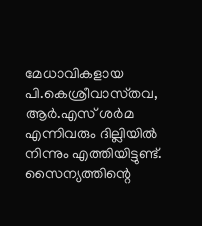മേധാവികളായ പി.കെശ്രീവാസ്‌തവ, ആര്‍.എസ്‌ ശര്‍മ എന്നിവരും ദില്ലിയില്‍ നിന്നും എത്തിയിട്ടുണ്ട്‌. സൈന്യത്തിന്റെ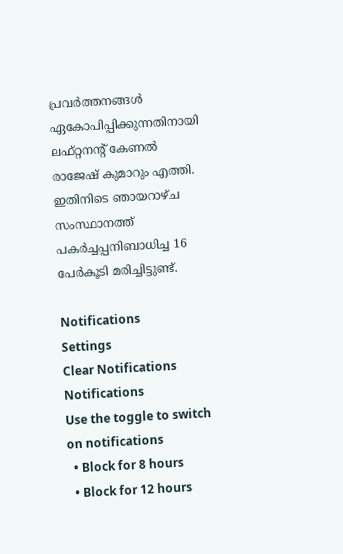പ്രവര്‍ത്തനങ്ങള്‍ ഏകോപിപ്പിക്കുന്നതിനായി ലഫ്‌റ്റനന്റ്‌ കേണല്‍ രാജേഷ്‌ കുമാറും എത്തി. ഇതിനിടെ ഞായറാഴ്‌ച സംസ്ഥാനത്ത്‌ പകര്‍ച്ചപ്പനിബാധിച്ച 16 പേര്‍കൂടി മരിച്ചിട്ടുണ്ട്‌.

Notifications
Settings
Clear Notifications
Notifications
Use the toggle to switch on notifications
  • Block for 8 hours
  • Block for 12 hours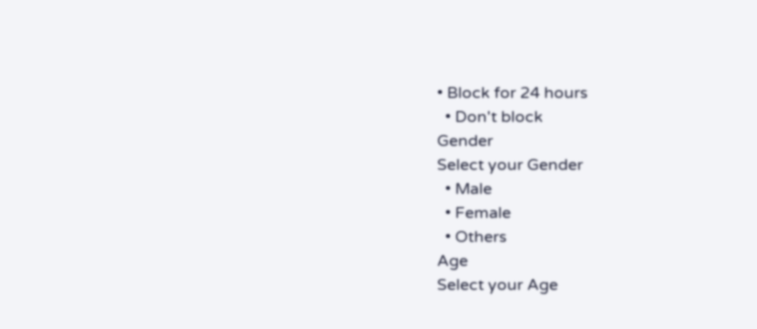• Block for 24 hours
  • Don't block
Gender
Select your Gender
  • Male
  • Female
  • Others
Age
Select your Age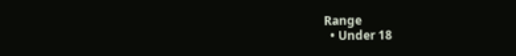Range
  • Under 18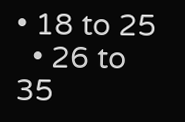• 18 to 25
  • 26 to 35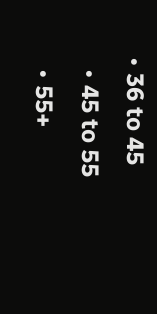• 36 to 45
  • 45 to 55
  • 55+